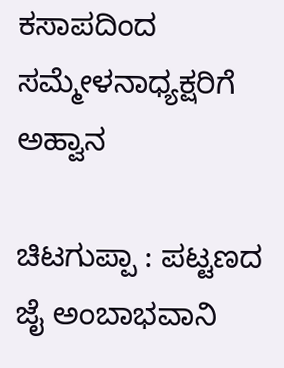ಕಸಾಪದಿಂದ ಸಮ್ಮೇಳನಾಧ್ಯಕ್ಷರಿಗೆ ಅಹ್ವಾನ

ಚಿಟಗುಪ್ಪಾ : ಪಟ್ಟಣದ ಜೈ ಅಂಬಾಭವಾನಿ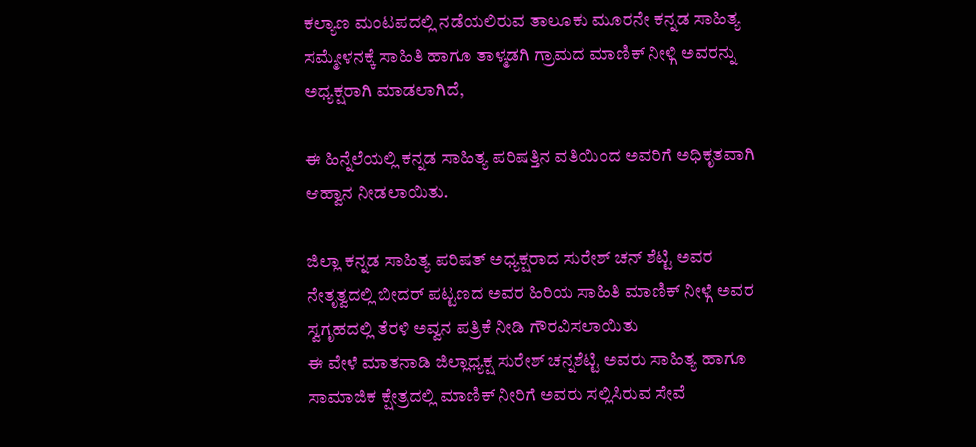ಕಲ್ಯಾಣ ಮಂಟಪದಲ್ಲಿ ನಡೆಯಲಿರುವ ತಾಲೂಕು ಮೂರನೇ ಕನ್ನಡ ಸಾಹಿತ್ಯ ಸಮ್ಮೇಳನಕ್ಕೆ ಸಾಹಿತಿ ಹಾಗೂ ತಾಳ್ಮಡಗಿ ಗ್ರಾಮದ ಮಾಣಿಕ್ ನೀಳ್ಗಿ ಅವರನ್ನು ಅಧ್ಯಕ್ಷರಾಗಿ ಮಾಡಲಾಗಿದೆ,

ಈ ಹಿನ್ನೆಲೆಯಲ್ಲಿ ಕನ್ನಡ ಸಾಹಿತ್ಯ ಪರಿಷತ್ತಿನ ವತಿಯಿಂದ ಅವರಿಗೆ ಅಧಿಕೃತವಾಗಿ ಆಹ್ವಾನ ನೀಡಲಾಯಿತು.

ಜಿಲ್ಲಾ ಕನ್ನಡ ಸಾಹಿತ್ಯ ಪರಿಷತ್ ಅಧ್ಯಕ್ಷರಾದ ಸುರೇಶ್ ಚನ್ ಶೆಟ್ಟಿ ಅವರ ನೇತೃತ್ವದಲ್ಲಿ ಬೀದರ್ ಪಟ್ಟಣದ ಅವರ ಹಿರಿಯ ಸಾಹಿತಿ ಮಾಣಿಕ್ ನೀಳ್ಗೆ ಅವರ ಸ್ವಗೃಹದಲ್ಲಿ ತೆರಳಿ ಅವ್ವನ ಪತ್ರಿಕೆ ನೀಡಿ ಗೌರವಿಸಲಾಯಿತು
ಈ ವೇಳೆ ಮಾತನಾಡಿ ಜಿಲ್ಲಾಧ್ಯಕ್ಷ ಸುರೇಶ್ ಚನ್ನಶೆಟ್ಟಿ ಅವರು ಸಾಹಿತ್ಯ ಹಾಗೂ ಸಾಮಾಜಿಕ ಕ್ಷೇತ್ರದಲ್ಲಿ ಮಾಣಿಕ್ ನೀರಿಗೆ ಅವರು ಸಲ್ಲಿಸಿರುವ ಸೇವೆ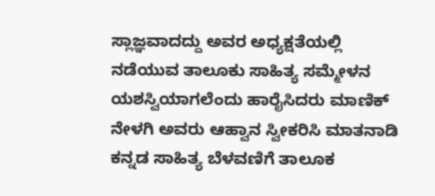ಸ್ಲಾಜ್ಞವಾದದ್ದು ಅವರ ಅಧ್ಯಕ್ಷತೆಯಲ್ಲಿ ನಡೆಯುವ ತಾಲೂಕು ಸಾಹಿತ್ಯ ಸಮ್ಮೇಳನ ಯಶಸ್ವಿಯಾಗಲೆಂದು ಹಾರೈಸಿದರು ಮಾಣಿಕ್ ನೇಳಗಿ ಅವರು ಆಹ್ವಾನ ಸ್ವೀಕರಿಸಿ ಮಾತನಾಡಿ ಕನ್ನಡ ಸಾಹಿತ್ಯ ಬೆಳವಣಿಗೆ ತಾಲೂಕ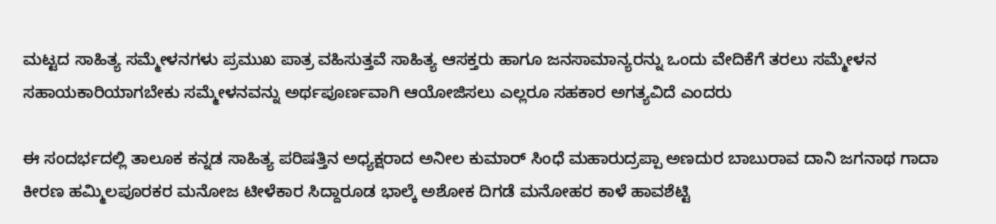ಮಟ್ಟದ ಸಾಹಿತ್ಯ ಸಮ್ಮೇಳನಗಳು ಪ್ರಮುಖ ಪಾತ್ರ ವಹಿಸುತ್ತವೆ ಸಾಹಿತ್ಯ ಆಸಕ್ತರು ಹಾಗೂ ಜನಸಾಮಾನ್ಯರನ್ನು ಒಂದು ವೇದಿಕೆಗೆ ತರಲು ಸಮ್ಮೇಳನ ಸಹಾಯಕಾರಿಯಾಗಬೇಕು ಸಮ್ಮೇಳನವನ್ನು ಅರ್ಥಪೂರ್ಣವಾಗಿ ಆಯೋಜಿಸಲು ಎಲ್ಲರೂ ಸಹಕಾರ ಅಗತ್ಯವಿದೆ ಎಂದರು

ಈ ಸಂದರ್ಭದಲ್ಲಿ ತಾಲೂಕ ಕನ್ನಡ ಸಾಹಿತ್ಯ ಪರಿಷತ್ತಿನ ಅಧ್ಯಕ್ಷರಾದ ಅನೀಲ ಕುಮಾರ್ ಸಿಂಧೆ ಮಹಾರುದ್ರಪ್ಪಾ ಅಣದುರ ಬಾಬುರಾವ ದಾನಿ ಜಗನಾಥ ಗಾದಾ ಕೀರಣ ಹಮ್ಮಿಲಪೂರಕರ ಮನೋಜ ಟೀಳೆಕಾರ ಸಿದ್ದಾರೂಡ ಭಾಲ್ಕೆ ಅಶೋಕ ದಿಗಡೆ ಮನೋಹರ ಕಾಳೆ ಹಾವಶೆಟ್ಟಿ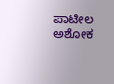ಪಾಟೀಲ ಅಶೋಕ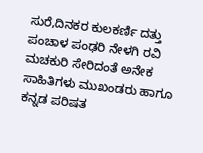ಸುರೆ,ದಿನಕರ ಕುಲಕರ್ಣಿ ದತ್ತು ಪಂಚಾಳ ಪಂಢರಿ ನೇಳಗಿ ರವಿ ಮಚಕುರಿ ಸೇರಿದಂತೆ ಅನೇಕ ಸಾಹಿತಿಗಳು ಮುಖಂಡರು ಹಾಗೂ ಕನ್ನಡ ಪರಿಷತ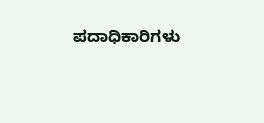ಪದಾಧಿಕಾರಿಗಳು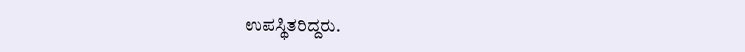ಉಪಸ್ಥಿತರಿದ್ದರು.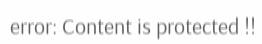error: Content is protected !!